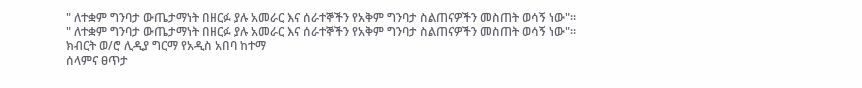" ለተቋም ግንባታ ውጤታማነት በዘርፉ ያሉ አመራር እና ሰራተኞችን የአቅም ግንባታ ስልጠናዎችን መስጠት ወሳኝ ነው"።
" ለተቋም ግንባታ ውጤታማነት በዘርፉ ያሉ አመራር እና ሰራተኞችን የአቅም ግንባታ ስልጠናዎችን መስጠት ወሳኝ ነው"።
ክብርት ወ/ሮ ሊዲያ ግርማ የአዲስ አበባ ከተማ
ሰላምና ፀጥታ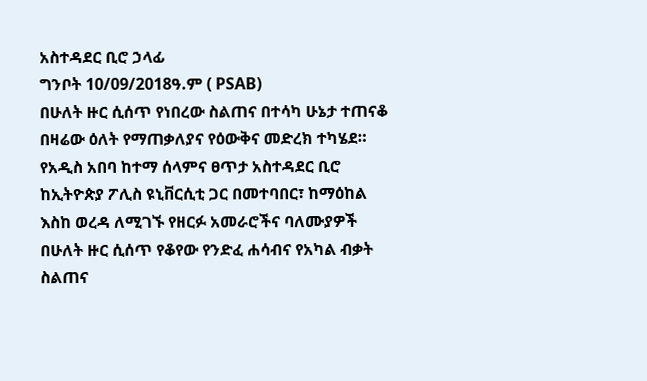አስተዳደር ቢሮ ኃላፊ
ግንቦት 10/09/2018ዓ.ም ( PSAB)
በሁለት ዙር ሲሰጥ የነበረው ስልጠና በተሳካ ሁኔታ ተጠናቆ በዛሬው ዕለት የማጠቃለያና የዕውቅና መድረክ ተካሄደ።
የአዲስ አበባ ከተማ ሰላምና ፀጥታ አስተዳደር ቢሮ ከኢትዮጵያ ፖሊስ ዩኒቨርሲቲ ጋር በመተባበር፣ ከማዕከል እስከ ወረዳ ለሚገኙ የዘርፉ አመራሮችና ባለሙያዎች በሁለት ዙር ሲሰጥ የቆየው የንድፈ ሐሳብና የአካል ብቃት ስልጠና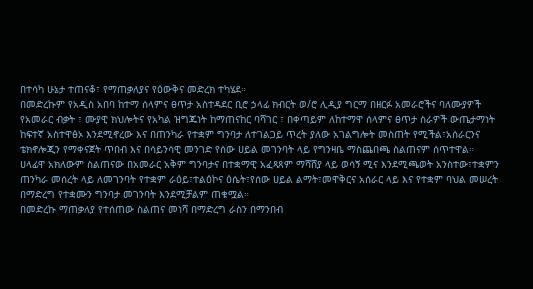በተሳካ ሁኔታ ተጠናቆ፣ የማጠቃለያና የዕውቅና መድረክ ተካሄደ።
በመድረኩም የአዲስ አበባ ከተማ ሰላምና ፀጥታ አስተዳደር ቢሮ ኃላፊ ክብርት ወ/ሮ ሊዲያ ግርማ በዘርፉ አመራሮችና ባለሙያዎች የአመራር ብቃት ፣ ሙያዊ ክህሎትና የአካል ዝግጁነት ከማጠናከር ባሻገር ፣ በቀጣይም ለከተማዋ ሰላምና ፀጥታ ስራዎች ውጤታማነት ከፍተኛ አስተዋፅኦ እንደሚኖረው እና በጠንካራ የተቋም ግንባታ ለተገልጋይ ጥረት ያለው አገልግሎት መስጠት የሚችል፣አሰራርንና ቴክኖሎጂን የማቀናጀት ጥበብ እና በሳይንሳዊ መንገድ የሰው ሀይል መገንባት ላይ የግንዛቤ ማስጨበጫ ስልጠናም ሰጥተዋል።
ሀላፊዋ አክለውም ስልጠናው በአመራር አቅም ግንባታና በተቋማዊ አፈጻጸም ማሻሸያ ላይ ወሳኝ ሚና እንደሚጫወት አንስተው፣ተቋምን ጠንካራ መሰረት ላይ ለመገንባት የተቋም ራዕይ፣ተልዕኮና ዕሴት፣የሰው ሀይል ልማት፣መዋቅርና አሰራር ላይ እና የተቋም ባህል መሠረት በማድረግ የተቋሙን ግንባታ መገንባት እንደሚቻልም ጠቁሟል።
በመድረኩ ማጠቃለያ የተሰጠው ስልጠና መነሻ በማድረግ ራስን በማንበብ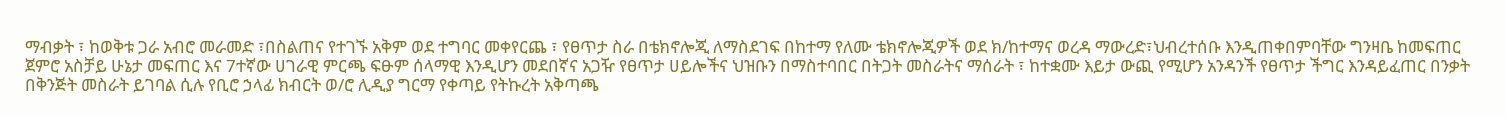ማብቃት ፣ ከወቅቱ ጋራ አብሮ መራመድ ፣በስልጠና የተገኙ አቅም ወደ ተግባር መቀየርጨ ፣ የፀጥታ ስራ በቴክኖሎጂ ለማስደገፍ በከተማ የለሙ ቴክኖሎጂዎች ወደ ክ/ከተማና ወረዳ ማውረድ፣ህብረተሰቡ እንዲጠቀበምባቸው ግንዛቤ ከመፍጠር ጀምሮ አስቻይ ሁኔታ መፍጠር እና 7ተኛው ሀገራዊ ምርጫ ፍፁም ሰላማዊ እንዲሆን መደበኛና አጋዥ የፀጥታ ሀይሎችና ህዝቡን በማስተባበር በትጋት መስራትና ማሰራት ፣ ከተቋሙ እይታ ውጪ የሚሆን አንዳንች የፀጥታ ችግር እንዳይፈጠር በንቃት በቅንጅት መስራት ይገባል ሲሉ የቢሮ ኃላፊ ክብርት ወ/ሮ ሊዲያ ግርማ የቀጣይ የትኩረት አቅጣጫ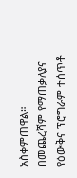አስቀምጠዋል።
በመጨረሻም የማጠቃለያና የዕውቅና ፕሮግራም ተሰጥቶ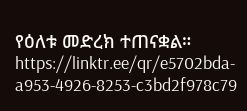የዕለቱ መድረክ ተጠናቋል።
https://linktr.ee/qr/e5702bda-a953-4926-8253-c3bd2f978c79